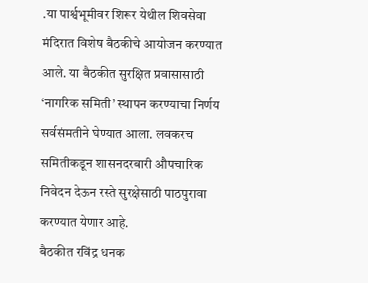.या पार्श्वभूमीवर शिरूर येथील शिवसेवा मंदिरात विशेष बैठकीचे आयोजन करण्यात आले. या बैठकीत सुरक्षित प्रवासासाठी ‘नागरिक समिती’ स्थापन करण्याचा निर्णय सर्वसंमतीने घेण्यात आला. लवकरच समितीकडून शासनदरबारी औपचारिक निवेदन देऊन रस्ते सुरक्षेसाठी पाठपुरावा करण्यात येणार आहे.
बैठकीत रविंद्र धनक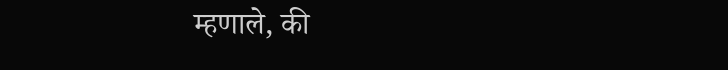म्हणाले, की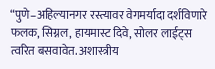“पुणे–अहिल्यानगर रस्त्यावर वेगमर्यादा दर्शविणारे फलक, सिग्नल, हायमास्ट दिवे, सोलर लाईट्स त्वरित बसवावेत. अशास्त्रीय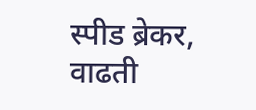स्पीड ब्रेकर, वाढती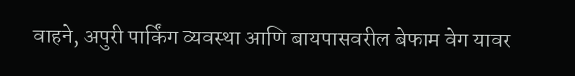वाहने, अपुरी पार्किंग व्यवस्था आणि बायपासवरील बेफाम वेग यावर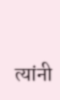त्यांनी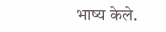भाष्य केले.